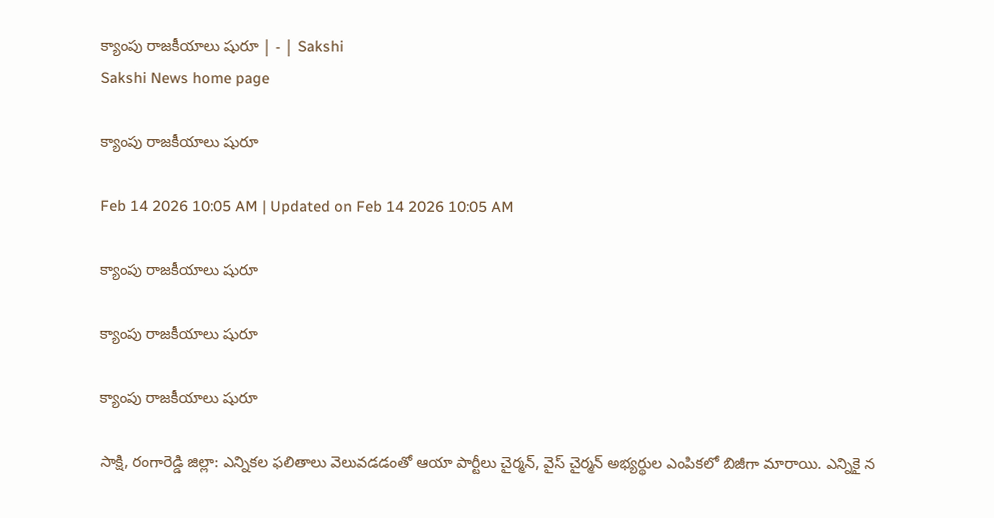క్యాంపు రాజకీయాలు షురూ | - | Sakshi
Sakshi News home page

క్యాంపు రాజకీయాలు షురూ

Feb 14 2026 10:05 AM | Updated on Feb 14 2026 10:05 AM

క్యాంపు రాజకీయాలు షురూ

క్యాంపు రాజకీయాలు షురూ

క్యాంపు రాజకీయాలు షురూ

సాక్షి, రంగారెడ్డి జిల్లా: ఎన్నికల ఫలితాలు వెలువడడంతో ఆయా పార్టీలు చైర్మన్‌, వైస్‌ చైర్మన్‌ అభ్యర్థుల ఎంపికలో బిజీగా మారాయి. ఎన్నికై న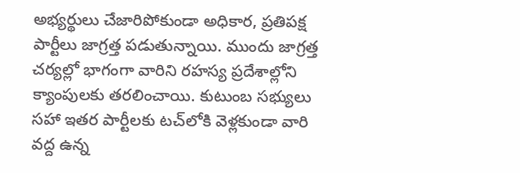అభ్యర్థులు చేజారిపోకుండా అధికార, ప్రతిపక్ష పార్టీలు జాగ్రత్త పడుతున్నాయి. ముందు జాగ్రత్త చర్యల్లో భాగంగా వారిని రహస్య ప్రదేశాల్లోని క్యాంపులకు తరలించాయి. కుటుంబ సభ్యులు సహా ఇతర పార్టీలకు టచ్‌లోకి వెళ్లకుండా వారి వద్ద ఉన్న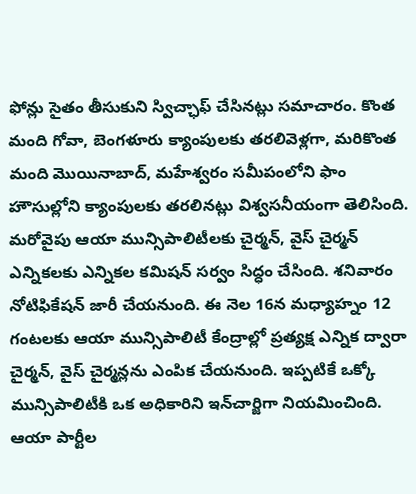ఫోన్లు సైతం తీసుకుని స్విచ్ఛాఫ్‌ చేసినట్లు సమాచారం. కొంత మంది గోవా, బెంగళూరు క్యాంపులకు తరలివెళ్లగా, మరికొంత మంది మొయినాబాద్‌, మహేశ్వరం సమీపంలోని ఫాం హౌసుల్లోని క్యాంపులకు తరలినట్లు విశ్వసనీయంగా తెలిసింది. మరోవైపు ఆయా మున్సిపాలిటీలకు చైర్మన్‌, వైస్‌ చైర్మన్‌ ఎన్నికలకు ఎన్నికల కమిషన్‌ సర్వం సిద్ధం చేసింది. శనివారం నోటిఫికేషన్‌ జారీ చేయనుంది. ఈ నెల 16న మధ్యాహ్నం 12 గంటలకు ఆయా మున్సిపాలిటీ కేంద్రాల్లో ప్రత్యక్ష ఎన్నిక ద్వారా చైర్మన్‌, వైస్‌ చైర్మన్లను ఎంపిక చేయనుంది. ఇప్పటికే ఒక్కో మున్సిపాలిటీకి ఒక అధికారిని ఇన్‌చార్జిగా నియమించింది. ఆయా పార్టీల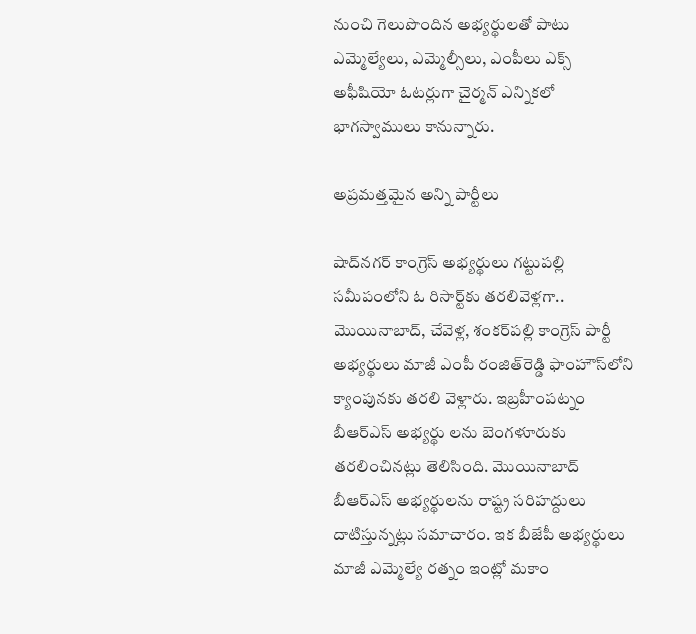నుంచి గెలుపొందిన అభ్యర్థులతో పాటు ఎమ్మెల్యేలు, ఎమ్మెల్సీలు, ఎంపీలు ఎక్స్‌ అఫీషియో ఓటర్లుగా చైర్మన్‌ ఎన్నికలో భాగస్వాములు కానున్నారు.

అప్రమత్తమైన అన్ని పార్టీలు

షాద్‌నగర్‌ కాంగ్రెస్‌ అభ్యర్థులు గట్టుపల్లి సమీపంలోని ఓ రిసార్ట్‌కు తరలివెళ్లగా.. మొయినాబాద్‌, చేవెళ్ల, శంకర్‌పల్లి కాంగ్రెస్‌ పార్టీ అభ్యర్థులు మాజీ ఎంపీ రంజిత్‌రెడ్డి ఫాంహౌస్‌లోని క్యాంపునకు తరలి వెళ్లారు. ఇబ్రహీంపట్నం బీఆర్‌ఎస్‌ అభ్యర్థు లను బెంగళూరుకు తరలించినట్లు తెలిసింది. మొయినాబాద్‌ బీఆర్‌ఎస్‌ అభ్యర్థులను రాష్ట్ర సరిహద్దులు దాటిస్తున్నట్లు సమాచారం. ఇక బీజేపీ అభ్యర్థులు మాజీ ఎమ్మెల్యే రత్నం ఇంట్లో మకాం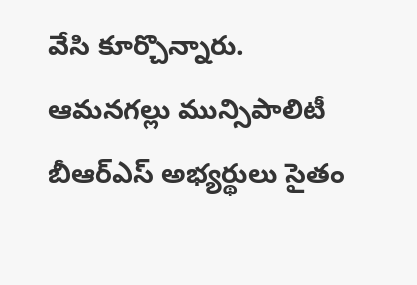వేసి కూర్చొన్నారు. ఆమనగల్లు మున్సిపాలిటీ బీఆర్‌ఎస్‌ అభ్యర్థులు సైతం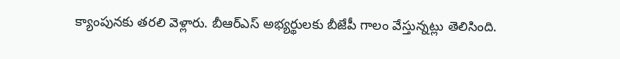క్యాంపునకు తరలి వెళ్లారు. బీఆర్‌ఎస్‌ అభ్యర్థులకు బీజేపీ గాలం వేస్తున్నట్లు తెలిసింది.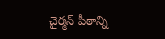చైర్మన్‌ పీఠాన్ని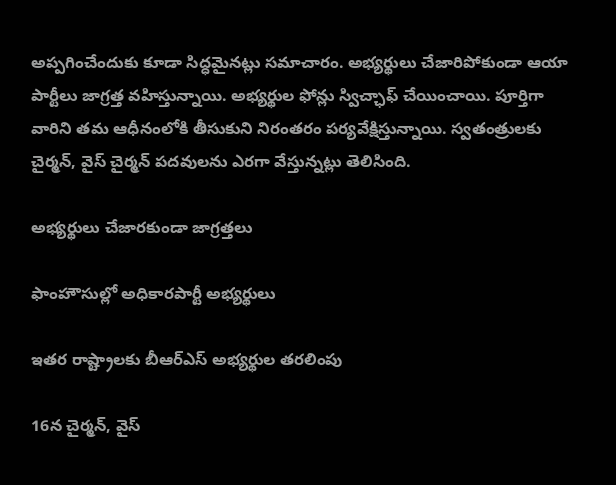అప్పగించేందుకు కూడా సిద్ధమైనట్లు సమాచారం. అభ్యర్థులు చేజారిపోకుండా ఆయా పార్టీలు జాగ్రత్త వహిస్తున్నాయి. అభ్యర్థుల ఫోన్లు స్విచ్ఛాఫ్‌ చేయించాయి. పూర్తిగా వారిని తమ ఆధీనంలోకి తీసుకుని నిరంతరం పర్యవేక్షిస్తున్నాయి. స్వతంత్రులకు చైర్మన్‌, వైస్‌ చైర్మన్‌ పదవులను ఎరగా వేస్తున్నట్లు తెలిసింది.

అభ్యర్థులు చేజారకుండా జాగ్రత్తలు

ఫాంహౌసుల్లో అధికారపార్టీ అభ్యర్థులు

ఇతర రాష్ట్రాలకు బీఆర్‌ఎస్‌ అభ్యర్థుల తరలింపు

16న చైర్మన్‌, వైస్‌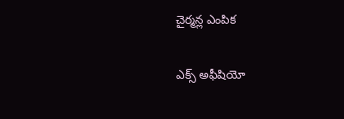చైర్మన్ల ఎంపిక

ఎక్స్‌ అఫీషియో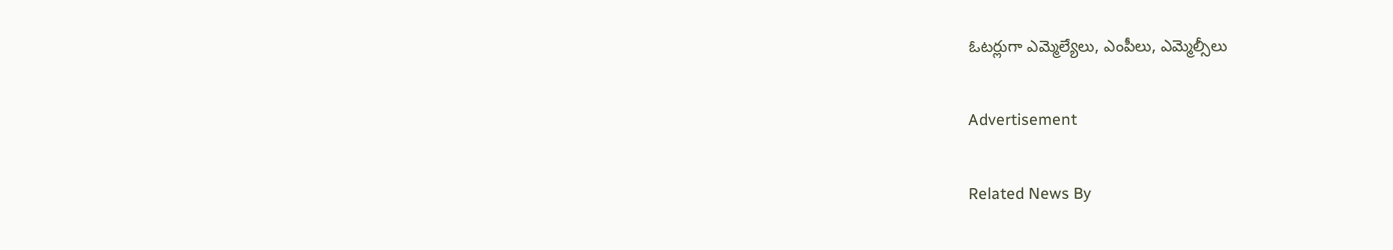ఓటర్లుగా ఎమ్మెల్యేలు, ఎంపీలు, ఎమ్మెల్సీలు

Advertisement

Related News By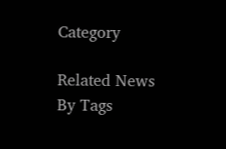Category

Related News By Tags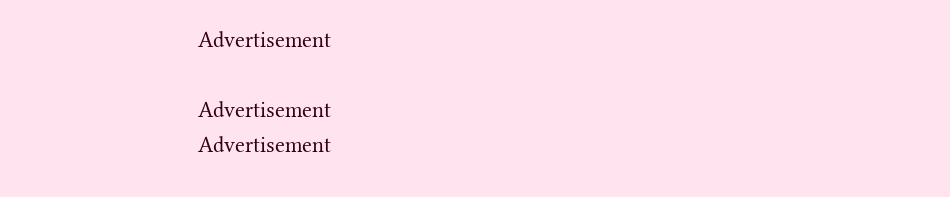Advertisement

Advertisement
Advertisement